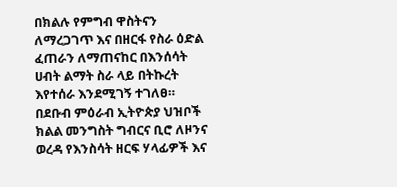በክልሉ የምግብ ዋስትናን ለማረጋገጥ እና በዘርፋ የስራ ዕድል ፈጠራን ለማጠናከር በእንሰሳት ሀብት ልማት ስራ ላይ በትኩረት እየተሰራ እንደሚገኝ ተገለፀ።
በደቡብ ምዕራብ ኢትዮጵያ ህዝቦች ክልል መንግስት ግብርና ቢሮ ለዞንና ወረዳ የእንስሳት ዘርፍ ሃላፊዎች እና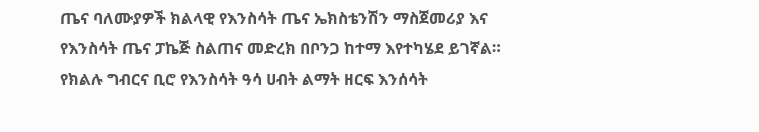ጤና ባለሙያዎች ክልላዊ የእንስሳት ጤና ኤክስቴንሽን ማስጀመሪያ እና የእንስሳት ጤና ፓኬጅ ስልጠና መድረክ በቦንጋ ከተማ እየተካሄደ ይገኛል። የክልሉ ግብርና ቢሮ የእንስሳት ዓሳ ሀብት ልማት ዘርፍ እንሰሳት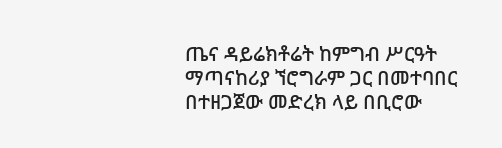ጤና ዳይሬክቶሬት ከምግብ ሥርዓት ማጣናከሪያ ኘሮግራም ጋር በመተባበር በተዘጋጀው መድረክ ላይ በቢሮው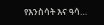የእንስሳት እና ዓሳ…